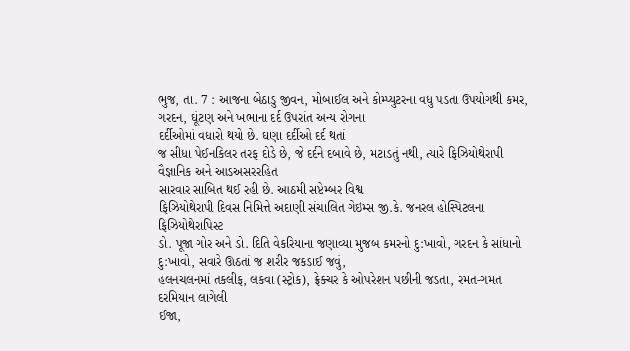ભુજ, તા. 7 : આજના બેઠાડુ જીવન, મોબાઈલ અને કોમ્પ્યુટરના વધુ પડતા ઉપયોગથી કમર,
ગરદન, ઘૂંટણ અને ખભાના દર્દ ઉપરાંત અન્ય રોગના
દર્દીઓમાં વધારો થયો છે. ઘણા દર્દીઓ દર્દ થતાં
જ સીધા પેઈનકિલર તરફ દોડે છે, જે દર્દને દબાવે છે, મટાડતું નથી, ત્યારે ફિઝિયોથેરાપી વૈજ્ઞાનિક અને આડઅસરરહિત
સારવાર સાબિત થઈ રહી છે. આઠમી સપ્ટેમ્બર વિશ્વ
ફિઝિયોથેરાપી દિવસ નિમિત્તે અદાણી સંચાલિત ગેઇમ્સ જી.કે. જનરલ હોસ્પિટલના ફિઝિયોથેરાપિસ્ટ
ડો. પૂજા ગોર અને ડો. દિતિ વેકરિયાના જણાવ્યા મુજબ કમરનો દુ:ખાવો, ગરદન કે સાંધાનો દુ:ખાવો, સવારે ઊઠતાં જ શરીર જકડાઈ જવું,
હલનચલનમાં તકલીફ, લકવા (સ્ટ્રોક), ફ્રેક્ચર કે ઓપરેશન પછીની જડતા, રમત-ગમત દરમિયાન લાગેલી
ઈજા,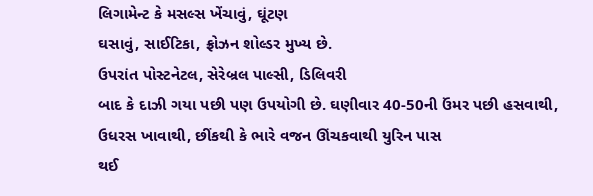લિગામેન્ટ કે મસલ્સ ખેંચાવું, ઘૂંટણ
ઘસાવું, સાઈટિકા, ફ્રોઝન શોલ્ડર મુખ્ય છે.
ઉપરાંત પોસ્ટનેટલ, સેરેબ્રલ પાલ્સી, ડિલિવરી
બાદ કે દાઝી ગયા પછી પણ ઉપયોગી છે. ઘણીવાર 40-50ની ઉંમર પછી હસવાથી, ઉધરસ ખાવાથી, છીંકથી કે ભારે વજન ઊંચકવાથી યુરિન પાસ
થઈ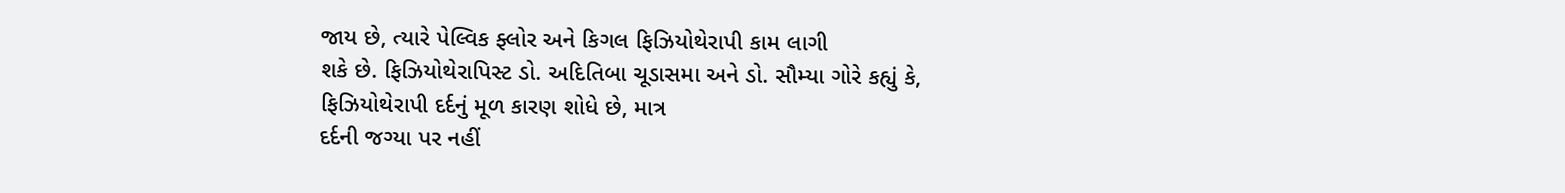જાય છે, ત્યારે પેલ્વિક ફ્લોર અને કિગલ ફિઝિયોથેરાપી કામ લાગી
શકે છે. ફિઝિયોથેરાપિસ્ટ ડો. અદિતિબા ચૂડાસમા અને ડો. સૌમ્યા ગોરે કહ્યું કે,
ફિઝિયોથેરાપી દર્દનું મૂળ કારણ શોધે છે, માત્ર
દર્દની જગ્યા પર નહીં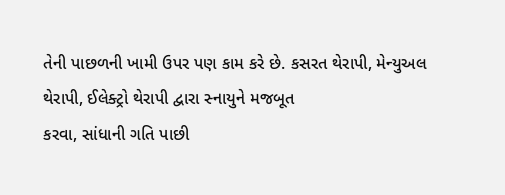તેની પાછળની ખામી ઉપર પણ કામ કરે છે. કસરત થેરાપી, મેન્યુઅલ થેરાપી, ઈલેક્ટ્રો થેરાપી દ્વારા સ્નાયુને મજબૂત
કરવા, સાંધાની ગતિ પાછી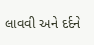લાવવી અને દર્દને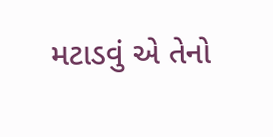મટાડવું એ તેનો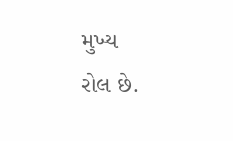મુખ્ય
રોલ છે.